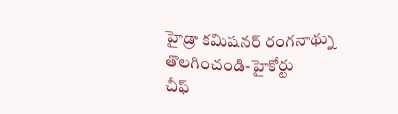హైడ్రా కమిషనర్ రంగనాథ్ను తొలగించండి-హైకోర్టు
చీఫ్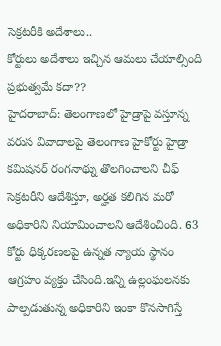సెక్రటరీకి అదేశాలు..
కోర్టులు అదేశాలు ఇచ్చిన ఆమలు చేయాల్సింది ప్రభుత్వమే కదా??
హైదరాబాద్: తెలంగాణలో హైడ్రాపై వస్తూన్న వరుస వివాదాలపై తెలంగాణ హైకోర్టు హైడ్రా కమిషనర్ రంగనాథ్ను తొలగించాలని చీఫ్ సెక్రటరీని ఆదేశిస్తూ, అర్హత కలిగిన మరో అధికారిని నియామించాలని ఆదేశించింది. 63 కోర్టు ధిక్కరణలపై ఉన్నత న్యాయ స్థానం ఆగ్రహం వ్యక్తం చేసింది.ఇన్ని ఉల్లంఘలనకు పాల్పడుతున్న అధికారిని ఇంకా కొనసాగిస్తే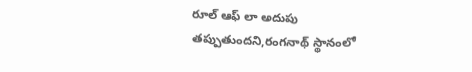రూల్ ఆఫ్ లా అదుపు తప్పుతుందని,రంగనాథ్ స్థానంలో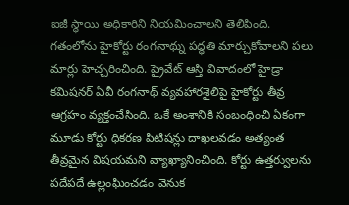ఐజీ స్థాయి అధికారిని నియమించాలని తెలిపింది. గతంలోను హైకోర్టు రంగనాథ్ను పద్ధతి మార్చుకోవాలని పలు మార్లు హెచ్చరించింది. ప్రైవేట్ ఆస్తి వివాదంలో హైడ్రా కమిషనర్ ఏవీ రంగనాథ్ వ్యవహారశైలిపై హైకోర్టు తీవ్ర ఆగ్రహం వ్యక్తంచేసింది. ఒకే అంశానికి సంబంధించి ఏకంగా మూడు కోర్టు ధికరణ పిటిషన్లు దాఖలవడం అత్యంత తీవ్రమైన విషయమని వ్యాఖ్యానించింది. కోర్టు ఉత్తర్వులను పదేపదే ఉల్లంఘించడం వెనుక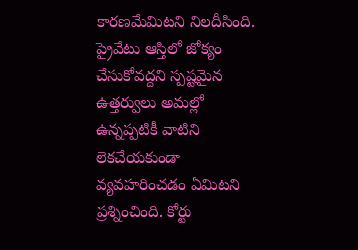కారణమేమిటని నిలదీసింది. ప్రైవేటు ఆస్తిలో జోక్యం చేసుకోవద్దని స్పష్టమైన ఉత్తర్వులు అమల్లో ఉన్నప్పటికీ వాటిని లెకచేయకుండా వ్యవహరించడం ఏమిటని ప్రశ్నించింది. కోర్టు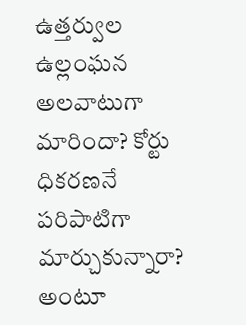ఉత్తర్వుల ఉల్లంఘన అలవాటుగా మారిందా? కోర్టు ధికరణనే పరిపాటిగా మార్చుకున్నారా? అంటూ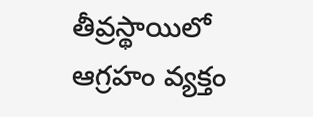తీవ్రస్థాయిలో ఆగ్రహం వ్యక్తం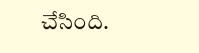చేసింది.